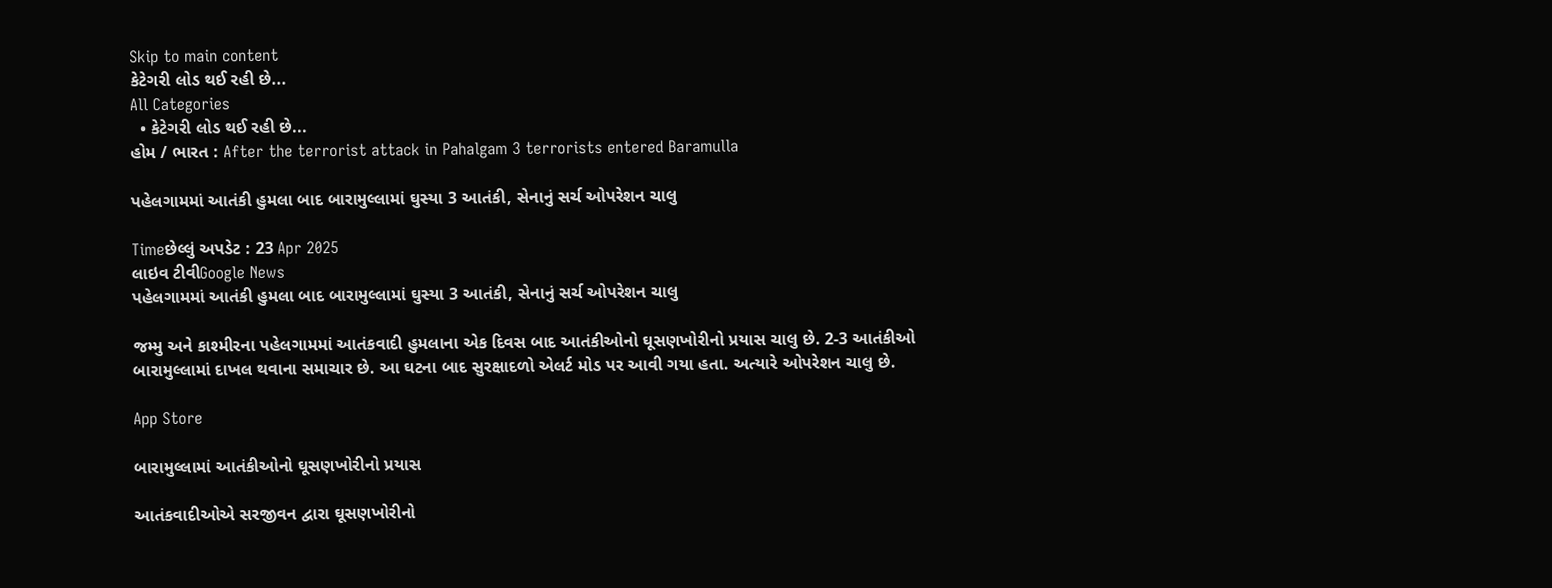Skip to main content
કેટેગરી લોડ થઈ રહી છે...
All Categories
  • કેટેગરી લોડ થઈ રહી છે...
હોમ / ભારત : After the terrorist attack in Pahalgam 3 terrorists entered Baramulla

પહેલગામમાં આતંકી હુમલા બાદ બારામુલ્લામાં ઘુસ્યા 3 આતંકી, સેનાનું સર્ચ ઓપરેશન ચાલુ

Timeછેલ્લું અપડેટ : 23 Apr 2025
લાઇવ ટીવીGoogle News
પહેલગામમાં આતંકી હુમલા બાદ બારામુલ્લામાં ઘુસ્યા 3 આતંકી, સેનાનું સર્ચ ઓપરેશન ચાલુ

જમ્મુ અને કાશ્મીરના પહેલગામમાં આતંકવાદી હુમલાના એક દિવસ બાદ આતંકીઓનો ઘૂસણખોરીનો પ્રયાસ ચાલુ છે. 2-3 આતંકીઓ બારામુલ્લામાં દાખલ થવાના સમાચાર છે. આ ઘટના બાદ સુરક્ષાદળો એલર્ટ મોડ પર આવી ગયા હતા. અત્યારે ઓપરેશન ચાલુ છે.

App Store

બારામુલ્લામાં આતંકીઓનો ઘૂસણખોરીનો પ્રયાસ

આતંકવાદીઓએ સરજીવન દ્વારા ઘૂસણખોરીનો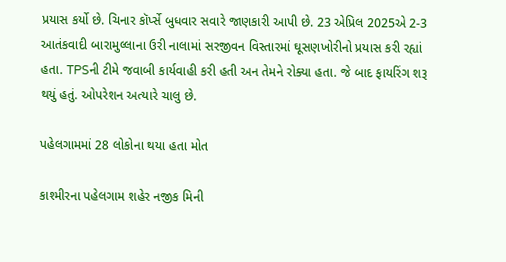પ્રયાસ કર્યો છે. ચિનાર કૉર્પ્સે બુધવાર સવારે જાણકારી આપી છે. 23 એપ્રિલ 2025એ 2-3 આતંકવાદી બારામુલ્લાના ઉરી નાલામાં સરજીવન વિસ્તારમાં ઘૂસણખોરીનો પ્રયાસ કરી રહ્યાં હતા. TPSની ટીમે જવાબી કાર્યવાહી કરી હતી અન તેમને રોક્યા હતા. જે બાદ ફાયરિંગ શરૂ થયું હતું. ઓપરેશન અત્યારે ચાલુ છે.

પહેલગામમાં 28 લોકોના થયા હતા મોત

કાશ્મીરના પહેલગામ શહેર નજીક મિની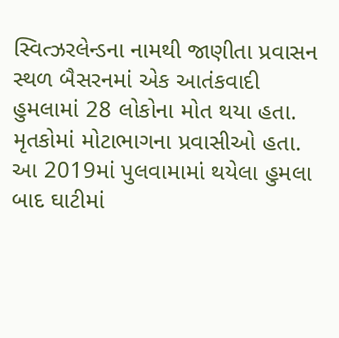સ્વિત્ઝરલેન્ડના નામથી જાણીતા પ્રવાસન સ્થળ બૈસરનમાં એક આતંકવાદી હુમલામાં 28 લોકોના મોત થયા હતા. મૃતકોમાં મોટાભાગના પ્રવાસીઓ હતા. આ 2019માં પુલવામામાં થયેલા હુમલા બાદ ઘાટીમાં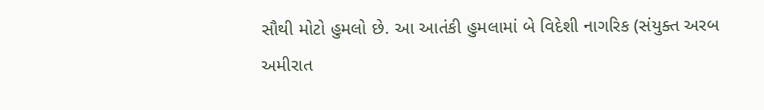સૌથી મોટો હુમલો છે. આ આતંકી હુમલામાં બે વિદેશી નાગરિક (સંયુક્ત અરબ અમીરાત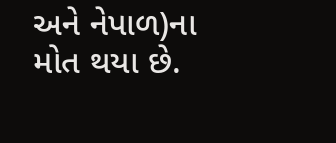અને નેપાળ)ના મોત થયા છે.